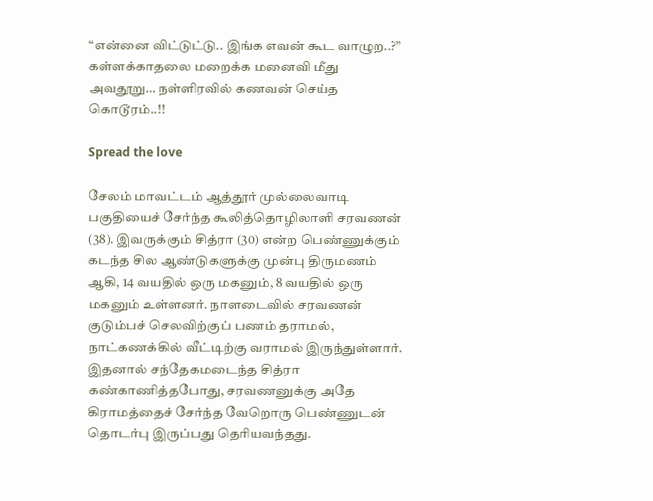“என்னை விட்டுட்டு.. இங்க எவன் கூட வாழுற..?” கள்ளக்காதலை மறைக்க மனைவி மீது அவதூறு… நள்ளிரவில் கணவன் செய்த கொடூரம்..!!

Spread the love

சேலம் மாவட்டம் ஆத்தூர் முல்லைவாடி பகுதியைச் சேர்ந்த கூலித்தொழிலாளி சரவணன் (38). இவருக்கும் சித்ரா (30) என்ற பெண்ணுக்கும் கடந்த சில ஆண்டுகளுக்கு முன்பு திருமணம் ஆகி, 14 வயதில் ஒரு மகனும், 8 வயதில் ஒரு மகனும் உள்ளனர். நாளடைவில் சரவணன் குடும்பச் செலவிற்குப் பணம் தராமல், நாட்கணக்கில் வீட்டிற்கு வராமல் இருந்துள்ளார். இதனால் சந்தேகமடைந்த சித்ரா கண்காணித்தபோது, சரவணனுக்கு அதே கிராமத்தைச் சேர்ந்த வேறொரு பெண்ணுடன் தொடர்பு இருப்பது தெரியவந்தது.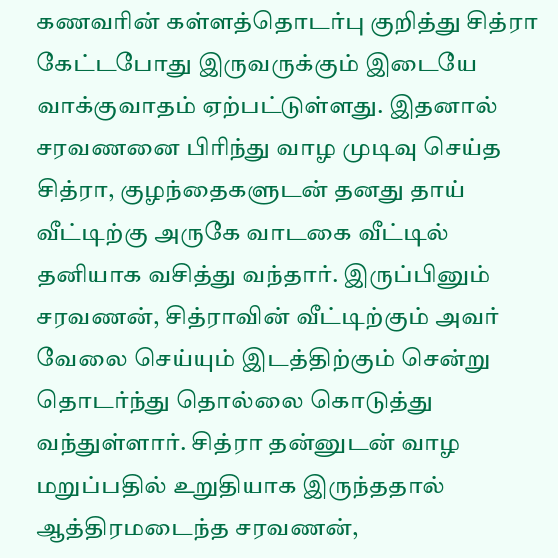கணவரின் கள்ளத்தொடர்பு குறித்து சித்ரா கேட்டபோது இருவருக்கும் இடையே வாக்குவாதம் ஏற்பட்டுள்ளது. இதனால் சரவணனை பிரிந்து வாழ முடிவு செய்த சித்ரா, குழந்தைகளுடன் தனது தாய் வீட்டிற்கு அருகே வாடகை வீட்டில் தனியாக வசித்து வந்தார். இருப்பினும் சரவணன், சித்ராவின் வீட்டிற்கும் அவர் வேலை செய்யும் இடத்திற்கும் சென்று தொடர்ந்து தொல்லை கொடுத்து வந்துள்ளார். சித்ரா தன்னுடன் வாழ மறுப்பதில் உறுதியாக இருந்ததால் ஆத்திரமடைந்த சரவணன்,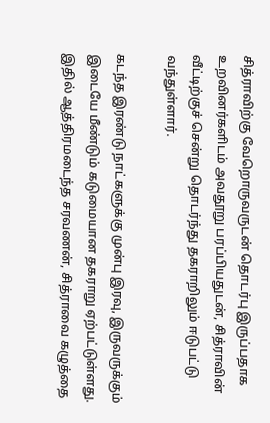சித்ராவிற்கு வேறொருவருடன் தொடர்பு இருப்பதாக உறவினர்களிடம் அவதூறு பரப்பியதுடன், சித்ராவின் வீட்டிற்குச் சென்று தொடர்ந்து தகராறிலும் ஈடுபட்டு வந்துள்ளார்.

கடந்த இரண்டு நாட்களுக்கு முன்பு இரவு, இருவருக்கும் இடையே மீண்டும் கடுமையான தகராறு ஏற்பட்டுள்ளது. இதில் ஆத்திரமடைந்த சரவணன், சித்ராவை கழுத்தை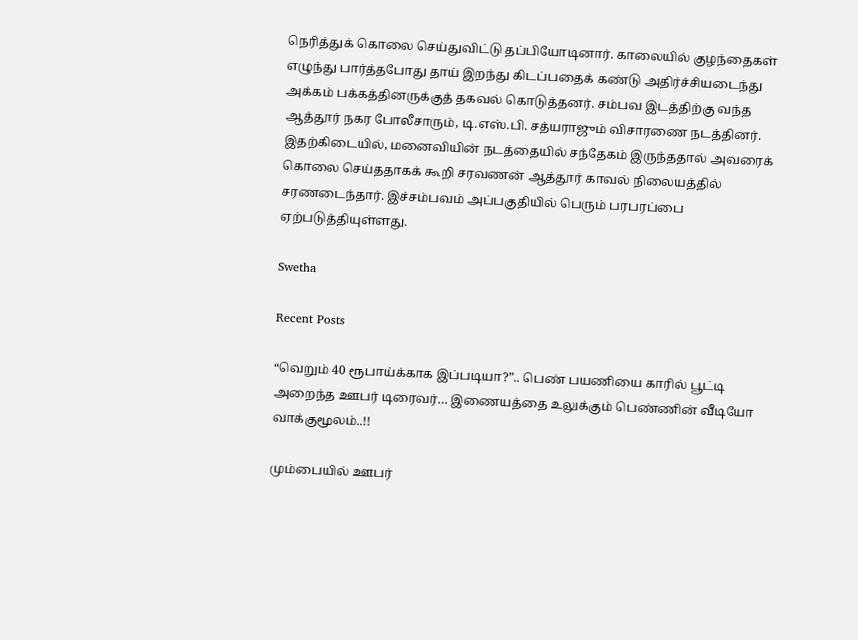நெரித்துக் கொலை செய்துவிட்டு தப்பியோடினார். காலையில் குழந்தைகள் எழுந்து பார்த்தபோது தாய் இறந்து கிடப்பதைக் கண்டு அதிர்ச்சியடைந்து அக்கம் பக்கத்தினருக்குத் தகவல் கொடுத்தனர். சம்பவ இடத்திற்கு வந்த ஆத்தூர் நகர போலீசாரும், டி.எஸ்.பி. சத்யராஜும் விசாரணை நடத்தினர். இதற்கிடையில், மனைவியின் நடத்தையில் சந்தேகம் இருந்ததால் அவரைக் கொலை செய்ததாகக் கூறி சரவணன் ஆத்தூர் காவல் நிலையத்தில் சரணடைந்தார். இச்சம்பவம் அப்பகுதியில் பெரும் பரபரப்பை ஏற்படுத்தியுள்ளது.

Swetha

Recent Posts

“வெறும் 40 ரூபாய்க்காக இப்படியா?”.. பெண் பயணியை காரில் பூட்டி அறைந்த ஊபர் டிரைவர்… இணையத்தை உலுக்கும் பெண்ணின் வீடியோ வாக்குமூலம்..!!

மும்பையில் ஊபர்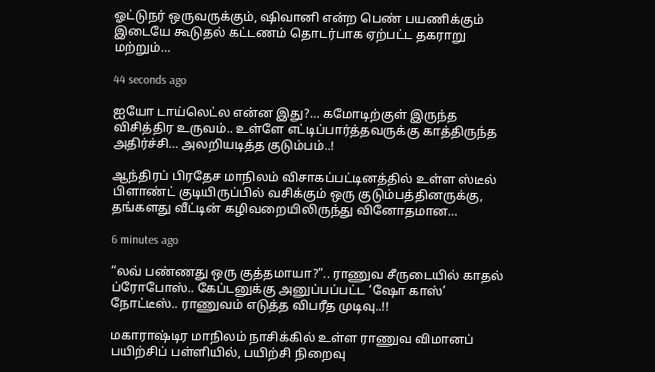ஓட்டுநர் ஒருவருக்கும், ஷிவானி என்ற பெண் பயணிக்கும் இடையே கூடுதல் கட்டணம் தொடர்பாக ஏற்பட்ட தகராறு மற்றும்…

44 seconds ago

ஐயோ டாய்லெட்ல என்ன இது?… கமோடிற்குள் இருந்த விசித்திர உருவம்.. உள்ளே எட்டிப்பார்த்தவருக்கு காத்திருந்த அதிர்ச்சி… அலறியடித்த குடும்பம்..!

ஆந்திரப் பிரதேச மாநிலம் விசாகப்பட்டினத்தில் உள்ள ஸ்டீல் பிளாண்ட் குடியிருப்பில் வசிக்கும் ஒரு குடும்பத்தினருக்கு, தங்களது வீட்டின் கழிவறையிலிருந்து வினோதமான…

6 minutes ago

“லவ் பண்ணது ஒரு குத்தமாயா?”.. ராணுவ சீருடையில் காதல் ப்ரோபோஸ்.. கேப்டனுக்கு அனுப்பப்பட்ட ‘ஷோ காஸ்’ நோட்டீஸ்.. ராணுவம் எடுத்த விபரீத முடிவு..!!

மகாராஷ்டிர மாநிலம் நாசிக்கில் உள்ள ராணுவ விமானப் பயிற்சிப் பள்ளியில், பயிற்சி நிறைவு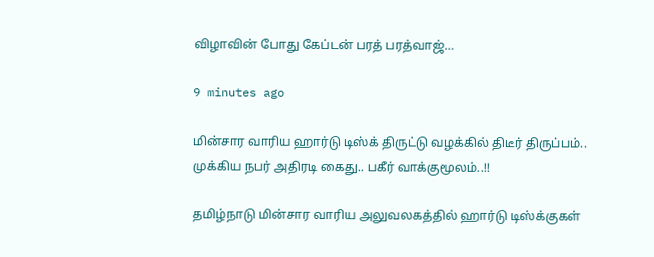விழாவின் போது கேப்டன் பரத் பரத்வாஜ்…

9 minutes ago

மின்சார வாரிய ஹார்டு டிஸ்க் திருட்டு வழக்கில் திடீர் திருப்பம்.. முக்கிய நபர் அதிரடி கைது.. பகீர் வாக்குமூலம்..!!

தமிழ்நாடு மின்சார வாரிய அலுவலகத்தில் ஹார்டு டிஸ்க்குகள்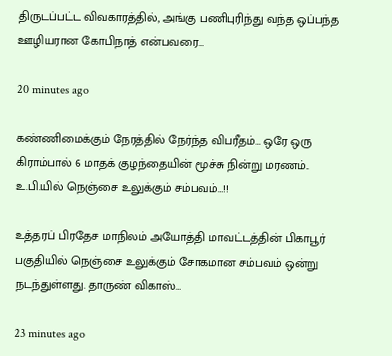திருடப்பட்ட விவகாரத்தில், அங்கு பணிபுரிந்து வந்த ஒப்பந்த ஊழியரான கோபிநாத் என்பவரை…

20 minutes ago

கண்ணிமைக்கும் நேரத்தில் நேர்ந்த விபரீதம்… ஒரே ஒரு கிராம்பால் 6 மாதக் குழந்தையின் மூச்சு நின்று மரணம்.. உ.பி.யில் நெஞ்சை உலுக்கும் சம்பவம்…!!

உத்தரப் பிரதேச மாநிலம் அயோத்தி மாவட்டத்தின் பிகாபூர் பகுதியில் நெஞ்சை உலுக்கும் சோகமான சம்பவம் ஒன்று நடந்துள்ளது. தாருண் விகாஸ்…

23 minutes ago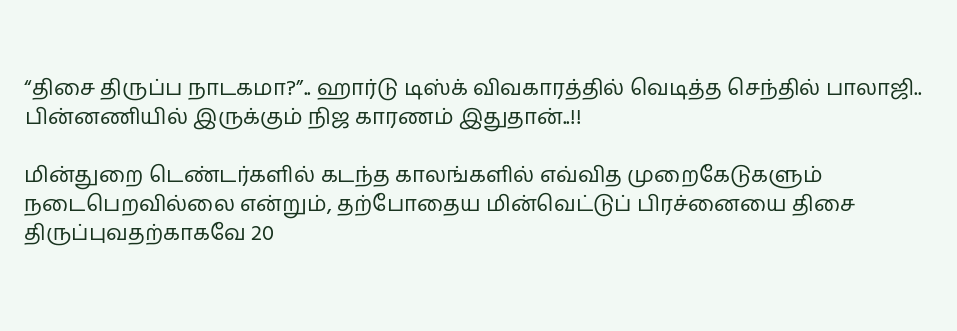“திசை திருப்ப நாடகமா?”.. ஹார்டு டிஸ்க் விவகாரத்தில் வெடித்த செந்தில் பாலாஜி.. பின்னணியில் இருக்கும் நிஜ காரணம் இதுதான்..!!

மின்துறை டெண்டர்களில் கடந்த காலங்களில் எவ்வித முறைகேடுகளும் நடைபெறவில்லை என்றும், தற்போதைய மின்வெட்டுப் பிரச்னையை திசை திருப்புவதற்காகவே 20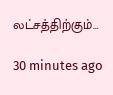லட்சத்திற்கும்…

30 minutes ago